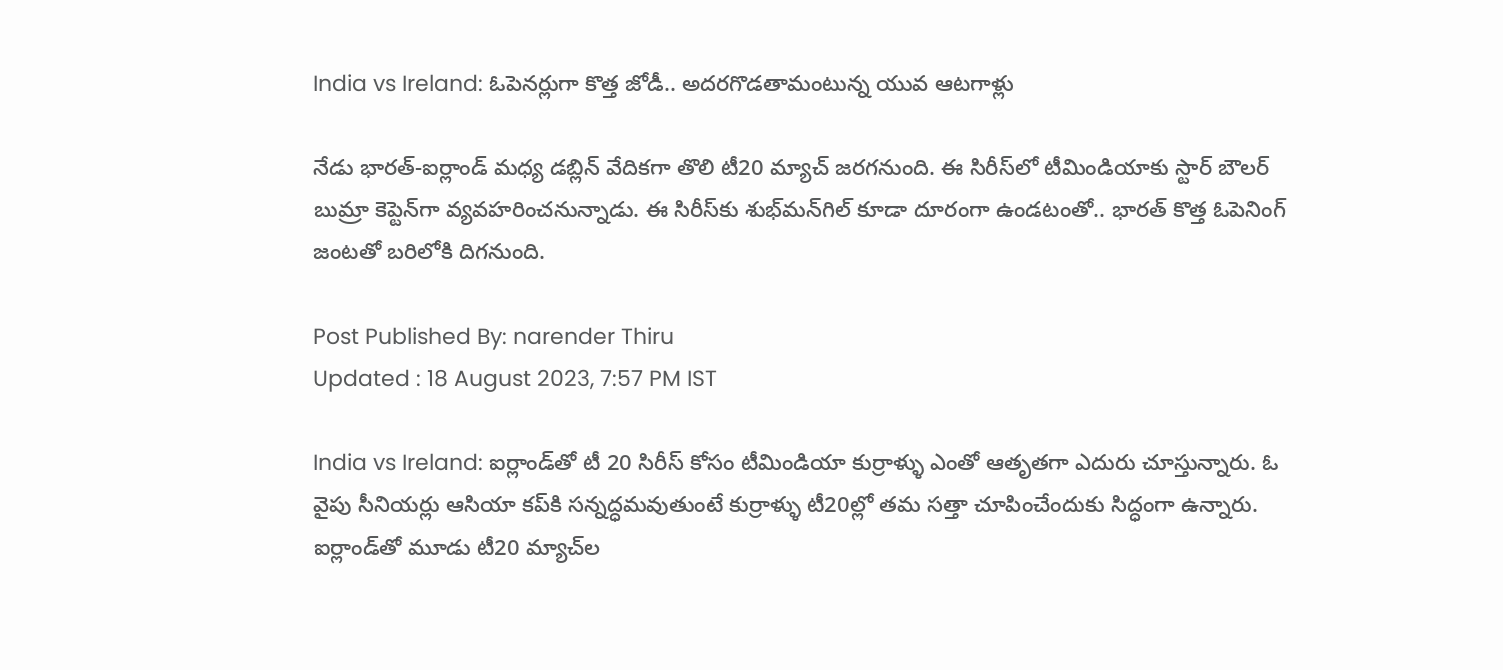India vs Ireland: ఓపెనర్లుగా కొత్త జోడీ.. అదరగొడతామంటున్న యువ ఆటగాళ్లు

నేడు భారత్‌-ఐర్లాండ్‌ మధ్య డబ్లిన్‌ వేదికగా తొలి టీ20 మ్యాచ్‌ జరగనుంది. ఈ సిరీస్‌లో టీమిండియాకు స్టార్ బౌలర్ బుమ్రా కెప్టెన్‌గా వ్యవహరించనున్నాడు. ఈ సిరీస్‌కు శుభ్‌మన్‌గిల్ కూడా దూరంగా ఉండటంతో.. భారత్ కొత్త ఓపెనింగ్ జంటతో బరిలోకి దిగనుంది.

Post Published By: narender Thiru
Updated : 18 August 2023, 7:57 PM IST

India vs Ireland: ఐర్లాండ్‌తో టీ 20 సిరీస్ కోసం టీమిండియా కుర్రాళ్ళు ఎంతో ఆతృతగా ఎదురు చూస్తున్నారు. ఓ వైపు సీనియర్లు ఆసియా కప్‌కి సన్నద్ధమవుతుంటే కుర్రాళ్ళు టీ20ల్లో తమ సత్తా చూపించేందుకు సిద్ధంగా ఉన్నారు. ఐర్లాండ్‌తో మూడు టీ20 మ్యాచ్‌ల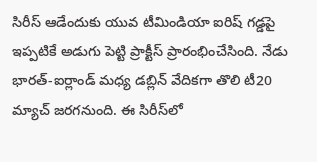సిరీస్‌ ఆడేందుకు యువ టీమిండియా ఐరిష్‌ గడ్డపై ఇప్పటికే అడుగు పెట్టి ప్రాక్టీస్ ప్రారంభించేసింది. నేడు భారత్‌-ఐర్లాండ్‌ మధ్య డబ్లిన్‌ వేదికగా తొలి టీ20 మ్యాచ్‌ జరగనుంది. ఈ సిరీస్‌లో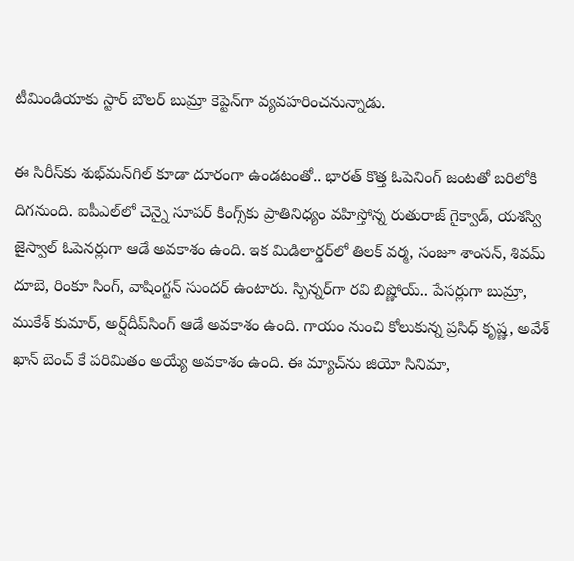టీమిండియాకు స్టార్ బౌలర్ బుమ్రా కెప్టెన్‌గా వ్యవహరించనున్నాడు.

ఈ సిరీస్‌కు శుభ్‌మన్‌గిల్ కూడా దూరంగా ఉండటంతో.. భారత్ కొత్త ఓపెనింగ్ జంటతో బరిలోకి దిగనుంది. ఐపీఎల్‌లో చెన్నై సూపర్ కింగ్స్‌కు ప్రాతినిధ్యం వహిస్తోన్న రుతురాజ్ గైక్వాడ్, యశస్వి జైస్వాల్‌ ఓపెనర్లుగా ఆడే అవకాశం ఉంది. ఇక మిడిలార్డర్‌లో తిలక్ వర్మ, సంజూ శాంసన్, శివమ్ దూబె, రింకూ సింగ్, వాషింగ్టన్ సుందర్ ఉంటారు. స్పిన్నర్‌గా రవి బిష్ణోయ్.. పేసర్లుగా బుమ్రా, ముకేశ్ కుమార్, అర్ష్‌దీప్‌సింగ్ ఆడే అవకాశం ఉంది. గాయం నుంచి కోలుకున్న ప్రసిధ్ కృష్ణ, అవేశ్ ఖాన్ బెంచ్ కే పరిమితం అయ్యే అవకాశం ఉంది. ఈ మ్యాచ్‌ను జియో సినిమా,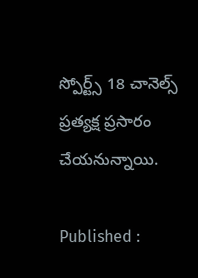స్పోర్ట్స్ 18 చానెల్స్ ప్రత్యక్ష ప్రసారం చేయనున్నాయి.

Published :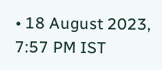• 18 August 2023, 7:57 PM IST